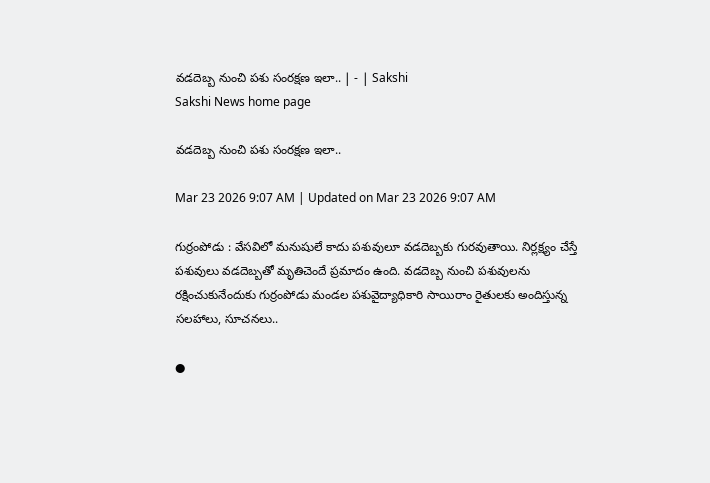వడదెబ్బ నుంచి పశు సంరక్షణ ఇలా.. | - | Sakshi
Sakshi News home page

వడదెబ్బ నుంచి పశు సంరక్షణ ఇలా..

Mar 23 2026 9:07 AM | Updated on Mar 23 2026 9:07 AM

గుర్రంపోడు : వేసవిలో మనుషులే కాదు పశువులూ వడదెబ్బకు గురవుతాయి. నిర్లక్ష్యం చేస్తే పశువులు వడదెబ్బతో మృతిచెందే ప్రమాదం ఉంది. వడదెబ్బ నుంచి పశువులను రక్షించుకునేందుకు గుర్రంపోడు మండల పశువైద్యాధికారి సాయిరాం రైతులకు అందిస్తున్న సలహాలు, సూచనలు..

●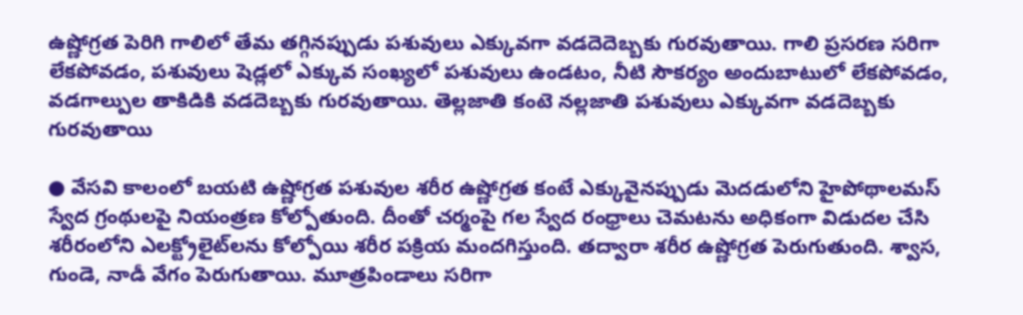ఉష్ణోగ్రత పెరిగి గాలిలో తేమ తగ్గినప్పుడు పశువులు ఎక్కువగా వడదెదెబ్బకు గురవుతాయి. గాలి ప్రసరణ సరిగా లేకపోవడం, పశువులు షెడ్లలో ఎక్కువ సంఖ్యలో పశువులు ఉండటం, నీటి సౌకర్యం అందుబాటులో లేకపోవడం, వడగాల్పుల తాకిడికి వడదెబ్బకు గురవుతాయి. తెల్లజాతి కంటె నల్లజాతి పశువులు ఎక్కువగా వడదెబ్బకు గురవుతాయి

● వేసవి కాలంలో బయటి ఉష్ణోగ్రత పశువుల శరీర ఉష్ణోగ్రత కంటే ఎక్కువైనప్పుడు మెదడులోని హైపోథాలమస్‌ స్వేద గ్రంథులపై నియంత్రణ కోల్పోతుంది. దీంతో చర్మంపై గల స్వేద రంధ్రాలు చెమటను అధికంగా విడుదల చేసి శరీరంలోని ఎలక్ట్రోలైట్‌లను కోల్పోయి శరీర పక్రియ మందగిస్తుంది. తద్వారా శరీర ఉష్ణోగ్రత పెరుగుతుంది. శ్వాస, గుండె, నాడీ వేగం పెరుగుతాయి. మూత్రపిండాలు సరిగా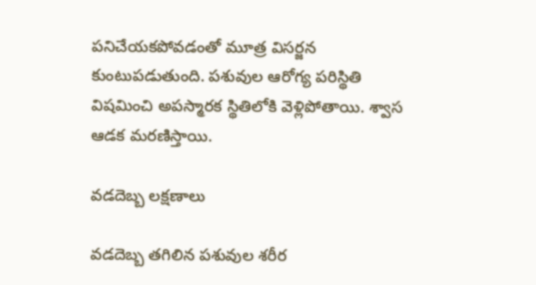పనిచేయకపోవడంతో మూత్ర విసర్జన కుంటుపడుతుంది. పశువుల ఆరోగ్య పరిస్థితి విషమించి అపస్మారక స్థితిలోకి వెళ్లిపోతాయి. శ్వాస ఆడక మరణిస్తాయి.

వడదెబ్బ లక్షణాలు

వడదెబ్బ తగిలిన పశువుల శరీర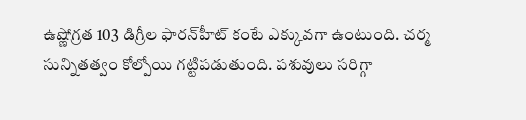ఉష్ణోగ్రత 103 డిగ్రీల ఫారన్‌హీట్‌ కంటే ఎక్కువగా ఉంటుంది. చర్మ సున్నితత్వం కోల్పోయి గట్టిపడుతుంది. పశువులు సరిగ్గా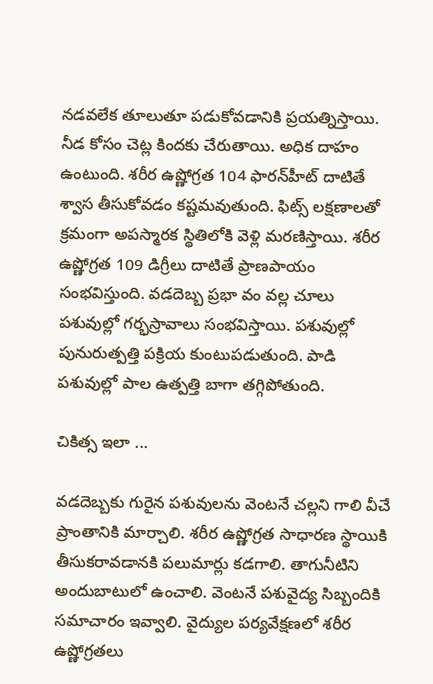నడవలేక తూలుతూ పడుకోవడానికి ప్రయత్నిస్తాయి. నీడ కోసం చెట్ల కిందకు చేరుతాయి. అధిక దాహం ఉంటుంది. శరీర ఉష్ణోగ్రత 104 ఫారన్‌హీట్‌ దాటితే శ్వాస తీసుకోవడం కష్టమవుతుంది. ఫిట్స్‌ లక్షణాలతో క్రమంగా అపస్మారక స్థితిలోకి వెళ్లి మరణిస్తాయి. శరీర ఉష్ణోగ్రత 109 డిగ్రీలు దాటితే ప్రాణపాయం సంభవిస్తుంది. వడదెబ్బ ప్రభా వం వల్ల చూలు పశువుల్లో గర్భస్రావాలు సంభవిస్తాయి. పశువుల్లో పునురుత్పత్తి పక్రియ కుంటుపడుతుంది. పాడి పశువుల్లో పాల ఉత్పత్తి బాగా తగ్గిపోతుంది.

చికిత్స ఇలా ...

వడదెబ్బకు గురైన పశువులను వెంటనే చల్లని గాలి వీచే ప్రాంతానికి మార్చాలి. శరీర ఉష్ణోగ్రత సాధారణ స్థాయికి తీసుకరావడానకి పలుమార్లు కడగాలి. తాగునీటిని అందుబాటులో ఉంచాలి. వెంటనే పశువైద్య సిబ్బందికి సమాచారం ఇవ్వాలి. వైద్యుల పర్యవేక్షణలో శరీర ఉష్ణోగ్రతలు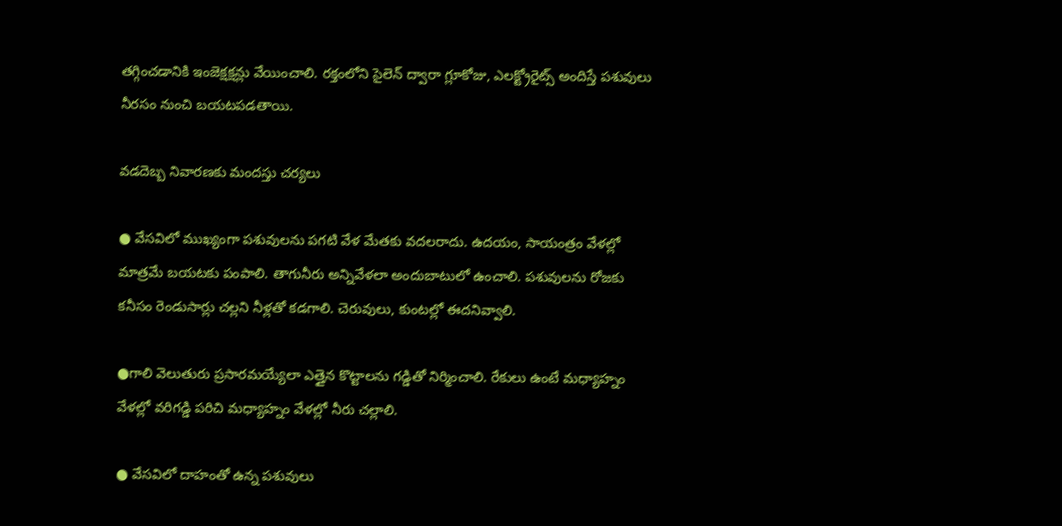తగ్గించడానికి ఇంజెక్షక్షన్లు వేయించాలి. రక్తంలోని సైలెన్‌ ద్వారా గ్లూకోజు, ఎలక్ట్రోరైట్స్‌ అందిస్తే పశువులు నీరసం నుంచి బయటపడతాయి.

వడదెబ్బ నివారణకు మందస్తు చర్యలు

● వేసవిలో ముఖ్యంగా పశువులను పగటి వేళ మేతకు వదలరాదు. ఉదయం, సాయంత్రం వేళల్లో మాత్రమే బయటకు పంపాలి. తాగునీరు అన్నివేళలా అందుబాటులో ఉంచాలి. పశువులను రోజకు కనీసం రెండుసార్లు చల్లని నీళ్లతో కడగాలి. చెరువులు, కుంటల్లో ఈదనివ్వాలి.

●గాలి వెలుతురు ప్రసారమయ్యేలా ఎత్తైన కొట్టాలను గడ్డితో నిర్మించాలి. రేకులు ఉంటే మధ్యాహ్నం వేళల్లో వరిగడ్డి పరిచి మధ్యాహ్నం వేళల్లో నీరు చల్లాలి.

● వేసవిలో దాహంతో ఉన్న పశువులు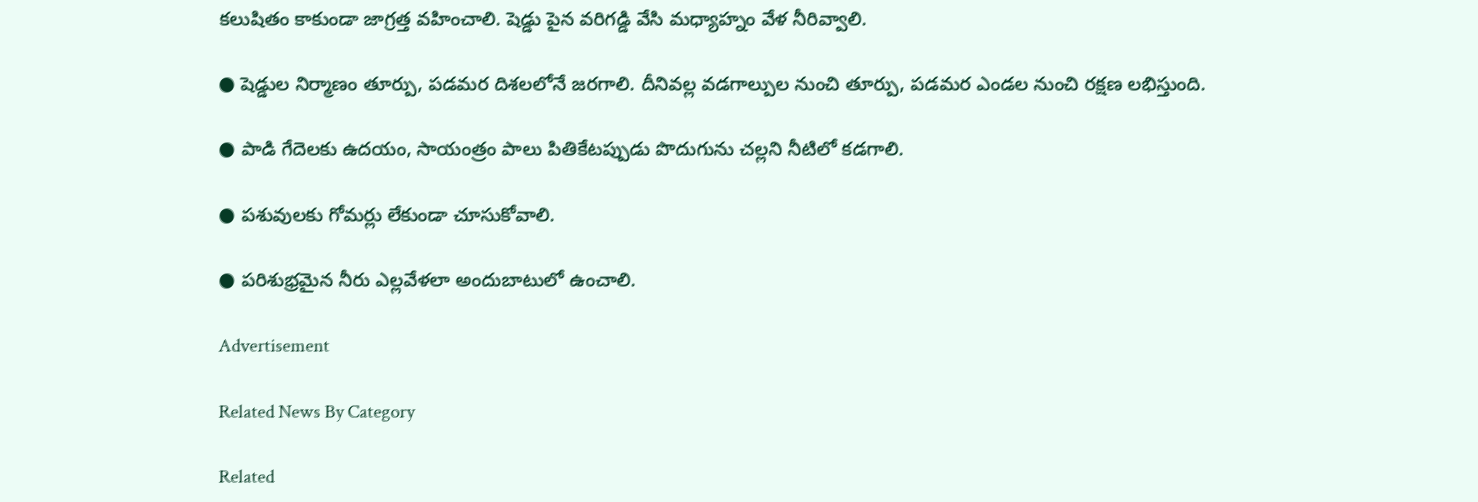కలుషితం కాకుండా జాగ్రత్త వహించాలి. షెడ్డు పైన వరిగడ్డి వేసి మధ్యాహ్నం వేళ నీరివ్వాలి.

● షెడ్డుల నిర్మాణం తూర్పు, పడమర దిశలలోనే జరగాలి. దీనివల్ల వడగాల్పుల నుంచి తూర్పు, పడమర ఎండల నుంచి రక్షణ లభిస్తుంది.

● పాడి గేదెలకు ఉదయం, సాయంత్రం పాలు పితికేటప్పుడు పొదుగును చల్లని నీటిలో కడగాలి.

● పశువులకు గోమర్లు లేకుండా చూసుకోవాలి.

● పరిశుభ్రమైన నీరు ఎల్లవేళలా అందుబాటులో ఉంచాలి.

Advertisement

Related News By Category

Related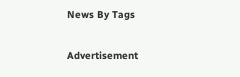News By Tags

Advertisement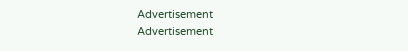Advertisement
Advertisement